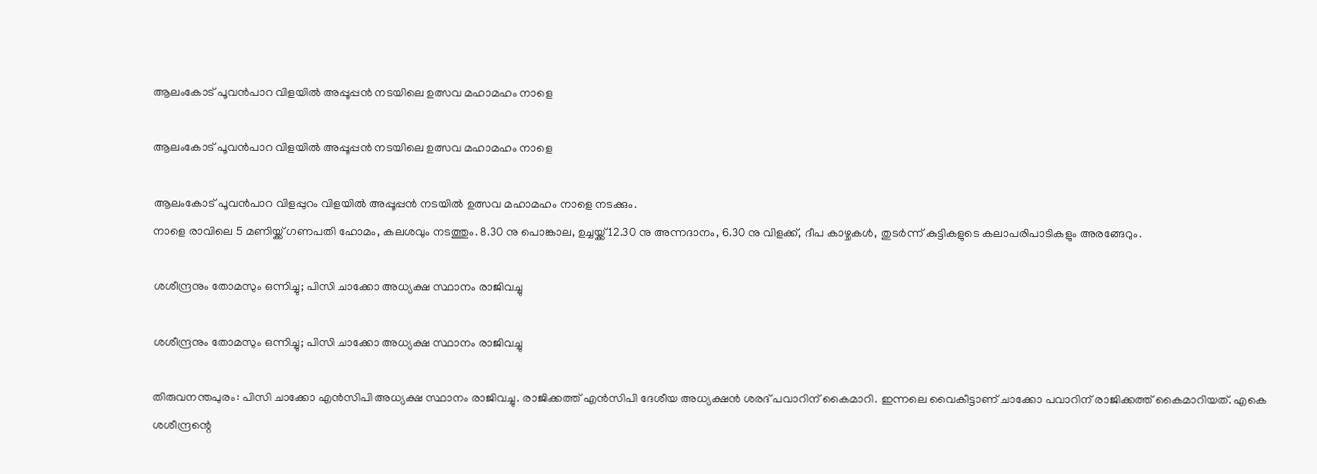ആലംകോട് പൂവൻപാറ വിളയിൽ അപ്പൂപ്പൻ നടയിലെ ഉത്സവ മഹാമഹം നാളെ

ആലംകോട് പൂവൻപാറ വിളയിൽ അപ്പൂപ്പൻ നടയിലെ ഉത്സവ മഹാമഹം നാളെ

ആലംകോട് പൂവൻപാറ വിളപ്പുറം വിളയിൽ അപ്പൂപ്പൻ നടയിൽ ഉത്സവ മഹാമഹം നാളെ നടക്കും.
നാളെ രാവിലെ 5 മണിയ്ക്ക് ഗണപതി ഹോമം, കലശവും നടത്തും. 8.30 നു പൊങ്കാല, ഉച്ചയ്ക്ക് 12.30 നു അന്നദാനം, 6.30 നു വിളക്ക്, ദീപ കാഴ്ചകൾ, തുടർന്ന് കുട്ടികളുടെ കലാപരിപാടികളും അരങ്ങേറും.

ശശീന്ദ്രനും തോമസും ഒന്നിച്ചു; പിസി ചാക്കോ അധ്യക്ഷ സ്ഥാനം രാജിവച്ചു

ശശീന്ദ്രനും തോമസും ഒന്നിച്ചു; പിസി ചാക്കോ അധ്യക്ഷ സ്ഥാനം രാജിവച്ചു

തിരുവനന്തപുരം: പിസി ചാക്കോ എന്‍സിപി അധ്യക്ഷ സ്ഥാനം രാജിവച്ചു. രാജിക്കത്ത് എന്‍സിപി ദേശീയ അധ്യക്ഷന്‍ ശരദ് പവാറിന് കൈമാറി. ഇന്നലെ വൈകീട്ടാണ് ചാക്കോ പവാറിന് രാജിക്കത്ത് കൈമാറിയത്. എകെ ശശീന്ദ്രന്റെ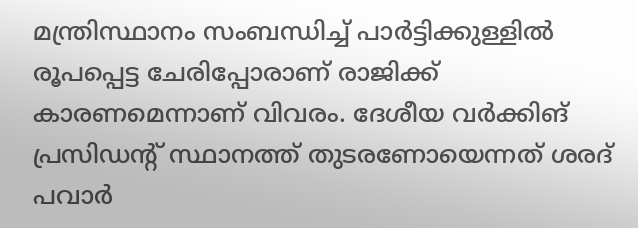മന്ത്രിസ്ഥാനം സംബന്ധിച്ച് പാര്‍ട്ടിക്കുള്ളില്‍ രൂപപ്പെട്ട ചേരിപ്പോരാണ് രാജിക്ക് കാരണമെന്നാണ് വിവരം. ദേശീയ വര്‍ക്കിങ് പ്രസിഡന്റ് സ്ഥാനത്ത് തുടരണോയെന്നത് ശരദ് പവാര്‍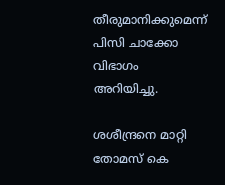തീരുമാനിക്കുമെന്ന് പിസി ചാക്കോ വിഭാഗം അറിയിച്ചു.

ശശീന്ദ്രനെ മാറ്റി തോമസ് കെ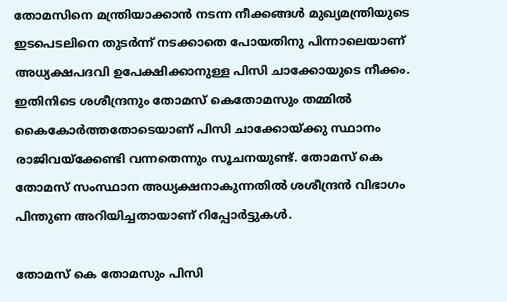തോമസിനെ മന്ത്രിയാക്കാന്‍ നടന്ന നീക്കങ്ങള്‍ മുഖ്യമന്ത്രിയുടെ ഇടപെടലിനെ തുടര്‍ന്ന് നടക്കാതെ പോയതിനു പിന്നാലെയാണ് അധ്യക്ഷപദവി ഉപേക്ഷിക്കാനുള്ള പിസി ചാക്കോയുടെ നീക്കം. ഇതിനിടെ ശശീന്ദ്രനും തോമസ് കെതോമസും തമ്മില്‍ കൈകോര്‍ത്തതോടെയാണ് പിസി ചാക്കോയ്ക്കു സ്ഥാനം രാജിവയ്ക്കേണ്ടി വന്നതെന്നും സൂചനയുണ്ട്. തോമസ് കെ തോമസ് സംസ്ഥാന അധ്യക്ഷനാകുന്നതില്‍ ശശീന്ദ്രന്‍ വിഭാഗം പിന്തുണ അറിയിച്ചതായാണ് റിപ്പോര്‍ട്ടുകള്‍.

തോമസ് കെ തോമസും പിസി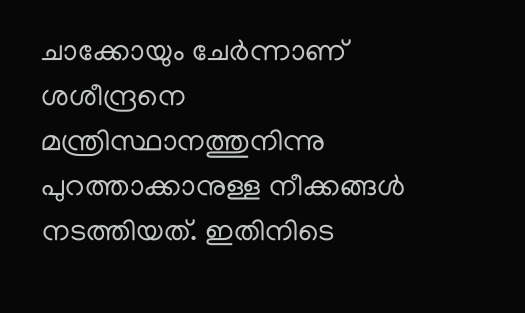ചാക്കോയും ചേര്‍ന്നാണ് ശശീന്ദ്രനെ മന്ത്രിസ്ഥാനത്തുനിന്നു പുറത്താക്കാനുള്ള നീക്കങ്ങള്‍ നടത്തിയത്. ഇതിനിടെ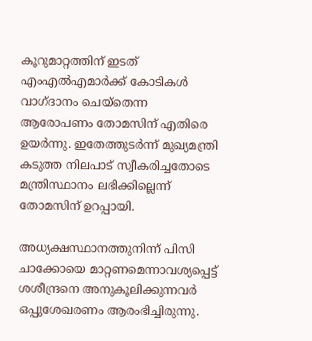കൂറുമാറ്റത്തിന് ഇടത് എംഎല്‍എമാര്‍ക്ക് കോടികള്‍ വാഗ്ദാനം ചെയ്‌തെന്ന ആരോപണം തോമസിന് എതിരെ ഉയര്‍ന്നു. ഇതേത്തുടര്‍ന്ന് മുഖ്യമന്ത്രി കടുത്ത നിലപാട് സ്വീകരിച്ചതോടെ മന്ത്രിസ്ഥാനം ലഭിക്കില്ലെന്ന് തോമസിന് ഉറപ്പായി.

അധ്യക്ഷസ്ഥാനത്തുനിന്ന് പിസി ചാക്കോയെ മാറ്റണമെന്നാവശ്യപ്പെട്ട് ശശീന്ദ്രനെ അനുകൂലിക്കുന്നവര്‍ ഒപ്പുശേഖരണം ആരംഭിച്ചിരുന്നു.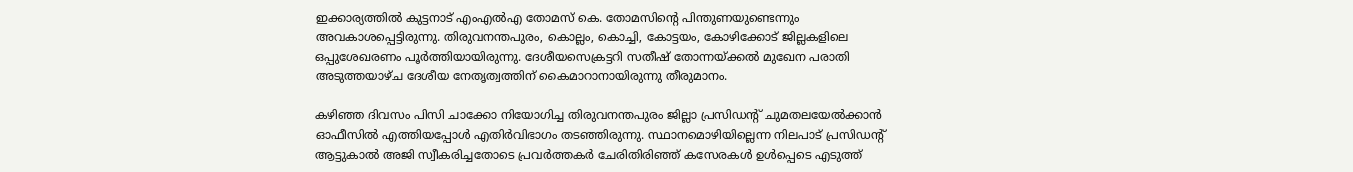ഇക്കാര്യത്തില്‍ കുട്ടനാട് എംഎല്‍എ തോമസ് കെ. തോമസിന്റെ പിന്തുണയുണ്ടെന്നും അവകാശപ്പെട്ടിരുന്നു. തിരുവനന്തപുരം, കൊല്ലം, കൊച്ചി, കോട്ടയം, കോഴിക്കോട് ജില്ലകളിലെ ഒപ്പുശേഖരണം പൂര്‍ത്തിയായിരുന്നു. ദേശീയസെക്രട്ടറി സതീഷ് തോന്നയ്ക്കല്‍ മുഖേന പരാതി അടുത്തയാഴ്ച ദേശീയ നേതൃത്വത്തിന് കൈമാറാനായിരുന്നു തീരുമാനം.

കഴിഞ്ഞ ദിവസം പിസി ചാക്കോ നിയോഗിച്ച തിരുവനന്തപുരം ജില്ലാ പ്രസിഡന്റ് ചുമതലയേല്‍ക്കാന്‍ ഓഫീസില്‍ എത്തിയപ്പോള്‍ എതിര്‍വിഭാഗം തടഞ്ഞിരുന്നു. സ്ഥാനമൊഴിയില്ലെന്ന നിലപാട് പ്രസിഡന്റ് ആട്ടുകാല്‍ അജി സ്വീകരിച്ചതോടെ പ്രവര്‍ത്തകര്‍ ചേരിതിരിഞ്ഞ് കസേരകള്‍ ഉള്‍പ്പെടെ എടുത്ത്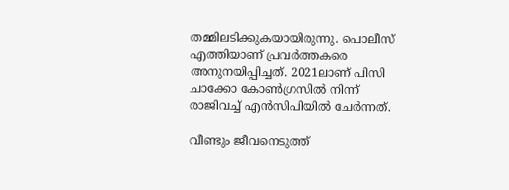തമ്മിലടിക്കുകയായിരുന്നു. പൊലീസ് എത്തിയാണ് പ്രവര്‍ത്തകരെ അനുനയിപ്പിച്ചത്. 2021ലാണ് പിസി ചാക്കോ കോണ്‍ഗ്രസില്‍ നിന്ന് രാജിവച്ച് എന്‍സിപിയില്‍ ചേര്‍ന്നത്.

വീണ്ടും ജീവനെടുത്ത്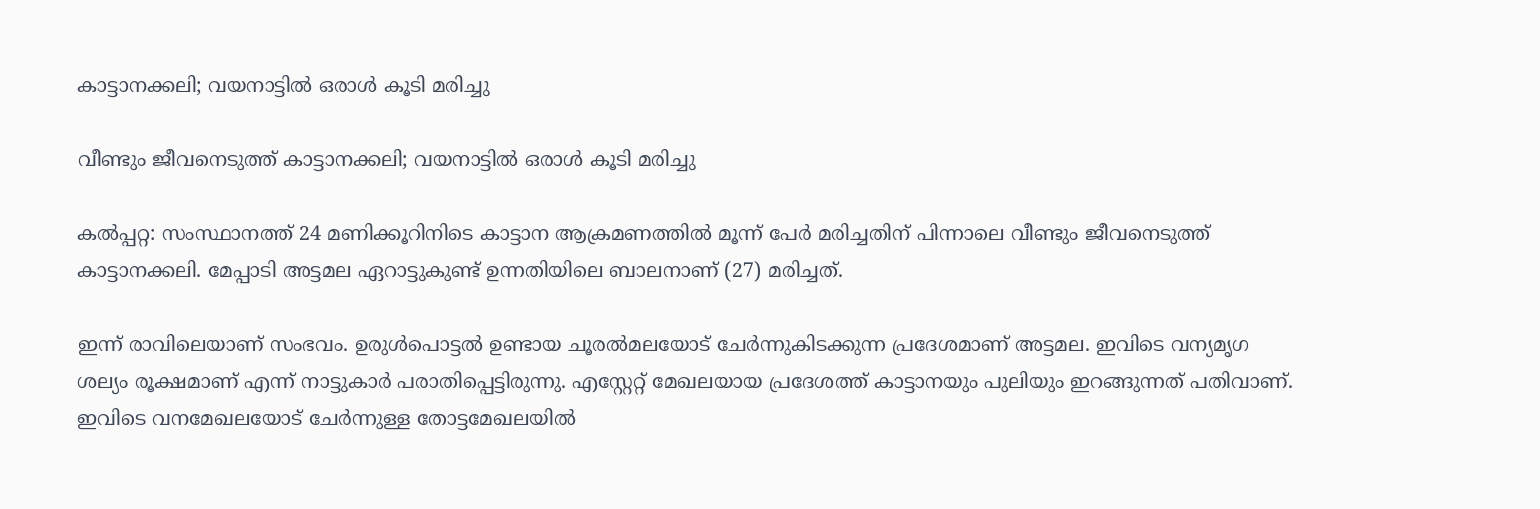കാട്ടാനക്കലി; വയനാട്ടില്‍ ഒരാള്‍ കൂടി മരിച്ചു

വീണ്ടും ജീവനെടുത്ത് കാട്ടാനക്കലി; വയനാട്ടില്‍ ഒരാള്‍ കൂടി മരിച്ചു

കല്‍പ്പറ്റ: സംസ്ഥാനത്ത് 24 മണിക്കൂറിനിടെ കാട്ടാന ആക്രമണത്തില്‍ മൂന്ന് പേര്‍ മരിച്ചതിന് പിന്നാലെ വീണ്ടും ജീവനെടുത്ത് കാട്ടാനക്കലി. മേപ്പാടി അട്ടമല ഏറാട്ടുകുണ്ട് ഉന്നതിയിലെ ബാലനാണ് (27) മരിച്ചത്.

ഇന്ന് രാവിലെയാണ് സംഭവം. ഉരുള്‍പൊട്ടല്‍ ഉണ്ടായ ചൂരല്‍മലയോട് ചേര്‍ന്നുകിടക്കുന്ന പ്രദേശമാണ് അട്ടമല. ഇവിടെ വന്യമൃഗ ശല്യം രൂക്ഷമാണ് എന്ന് നാട്ടുകാര്‍ പരാതിപ്പെട്ടിരുന്നു. എസ്റ്റേറ്റ് മേഖലയായ പ്രദേശത്ത് കാട്ടാനയും പുലിയും ഇറങ്ങുന്നത് പതിവാണ്. ഇവിടെ വനമേഖലയോട് ചേർന്നുള്ള തോട്ടമേഖലയിൽ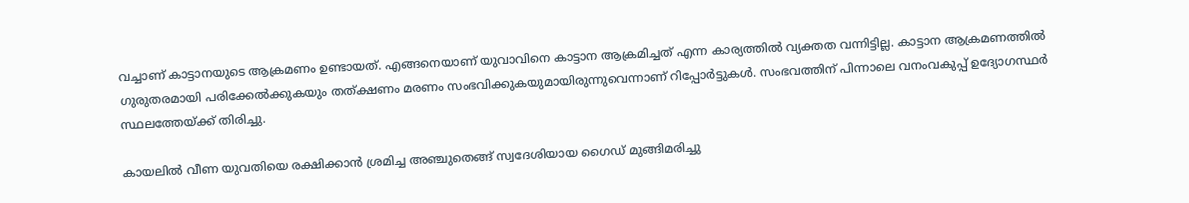വച്ചാണ് കാട്ടാനയുടെ ആക്രമണം ഉണ്ടായത്. എങ്ങനെയാണ് യുവാവിനെ കാട്ടാന ആക്രമിച്ചത് എന്ന കാര്യത്തില്‍ വ്യക്തത വന്നിട്ടില്ല. കാട്ടാന ആക്രമണത്തില്‍ ഗുരുതരമായി പരിക്കേല്‍ക്കുകയും തത്ക്ഷണം മരണം സംഭവിക്കുകയുമായിരുന്നുവെന്നാണ് റിപ്പോർട്ടുകൾ. സംഭവത്തിന് പിന്നാലെ വനംവകുപ്പ് ഉദ്യോഗസ്ഥര്‍ സ്ഥലത്തേയ്ക്ക് തിരിച്ചു.

കായലിൽ വീണ യുവതിയെ രക്ഷിക്കാൻ ശ്രമിച്ച അഞ്ചുതെങ്ങ് സ്വദേശിയായ ഗൈഡ് മുങ്ങിമരിച്ചു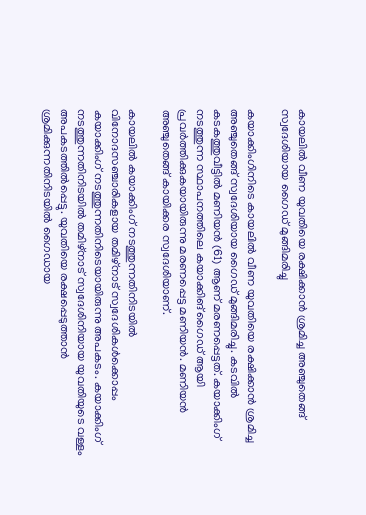കായലിൽ വീണ യുവതിയെ രക്ഷിക്കാൻ ശ്രമിച്ച അഞ്ചുതെങ്ങ് സ്വദേശിയായ ഗൈഡ് മുങ്ങിമരിച്ചു

കയാക്കിംഗിനിടെ കായലിൽ വീണ യുവതിയെ രക്ഷിക്കാൻ ശ്രമിച്ച അഞ്ചുതെങ്ങ് സ്വദേശിയായ ഗൈഡ് മുങ്ങിമരിച്ചു. കടവിൽ കടകത്തുവീട്ടിൽ മണിയൻ (61) ആണ് മരണപ്പെട്ടത്. കയാക്കിംഗ് നടത്തുന്ന സ്ഥാപനത്തിലെ കയാക്കിങ് ഗൈഡ് ആയി പ്രവർത്തിക്കുകയായിരുന്നു മരണപ്പെട്ട മണിയൻ. മണിയൻ അഞ്ചുതെങ്ങ് കായിക്കര സ്വദേശിയാണ്.

കായലിൽ കയാക്കിംഗ് നടത്തുന്നതിനിടയിൽ വിനോദസഞ്ചാരികളായ തമിഴ്‌നാട് സ്വദേശികൾക്കൊപ്പം കയാക്കിംഗ് നടത്തുന്നതിനിടെയായിരുന്നു അപകടം. കയാക്കിംഗ് നടത്തുന്നതിനിടയിൽ തമിഴ്‌നാട് സ്വദേശിനിയായ യുവതിയുടെ വള്ളം അപകടത്തിൽപ്പെട്ടു. യുവതിയെ രക്ഷപ്പെടുത്താൻ ശ്രമിക്കുന്നതിനിടയിൽ ഗൈഡായ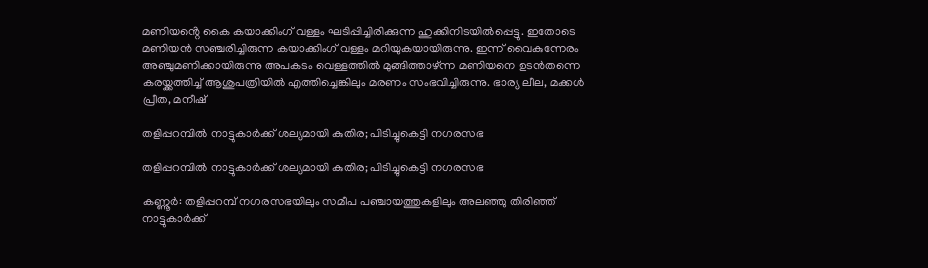മണിയൻ്റെ കൈ കയാക്കിംഗ് വള്ളം ഘടിപ്പിച്ചിരിക്കുന്ന ഹുക്കിനിടയിൽപ്പെട്ടു. ഇതോടെ മണിയൻ സഞ്ചരിച്ചിരുന്ന കയാക്കിംഗ് വള്ളം മറിയുകയായിരുന്നു. ഇന്ന് വൈകുന്നേരം അഞ്ചുമണിക്കായിരുന്നു അപകടം വെള്ളത്തിൽ മുങ്ങിത്താഴ്ന്ന മണിയനെ ഉടൻതന്നെ കരയ്ക്കത്തിച്ച് ആശുപത്രിയിൽ എത്തിച്ചെങ്കിലും മരണം സംഭവിച്ചിരുന്നു. ഭാര്യ ലീല, മക്കൾ പ്രീത, മനീഷ്

തളിപ്പറമ്പില്‍ നാട്ടുകാര്‍ക്ക് ശല്യമായി കുതിര; പിടിച്ചുകെട്ടി നഗരസഭ

തളിപ്പറമ്പില്‍ നാട്ടുകാര്‍ക്ക് ശല്യമായി കുതിര; പിടിച്ചുകെട്ടി നഗരസഭ

കണ്ണൂര്‍: തളിപ്പറമ്പ് നഗരസഭയിലും സമീപ പഞ്ചായത്തുകളിലും അലഞ്ഞു തിരിഞ്ഞ് നാട്ടുകാര്‍ക്ക്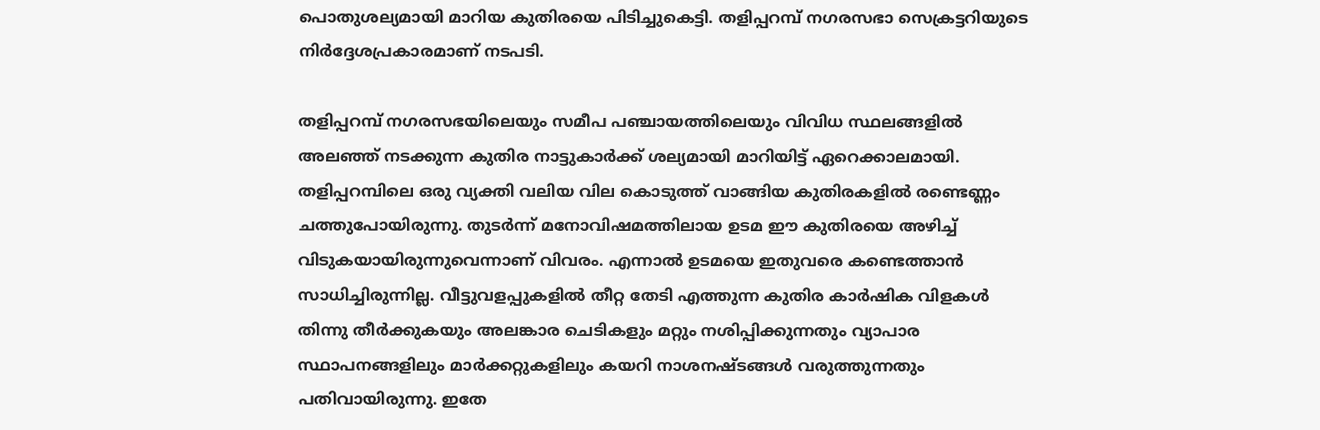പൊതുശല്യമായി മാറിയ കുതിരയെ പിടിച്ചുകെട്ടി. തളിപ്പറമ്പ് നഗരസഭാ സെക്രട്ടറിയുടെ നിര്‍ദ്ദേശപ്രകാരമാണ് നടപടി.

തളിപ്പറമ്പ് നഗരസഭയിലെയും സമീപ പഞ്ചായത്തിലെയും വിവിധ സ്ഥലങ്ങളില്‍ അലഞ്ഞ് നടക്കുന്ന കുതിര നാട്ടുകാര്‍ക്ക് ശല്യമായി മാറിയിട്ട് ഏറെക്കാലമായി. തളിപ്പറമ്പിലെ ഒരു വ്യക്തി വലിയ വില കൊടുത്ത് വാങ്ങിയ കുതിരകളില്‍ രണ്ടെണ്ണം ചത്തുപോയിരുന്നു. തുടര്‍ന്ന് മനോവിഷമത്തിലായ ഉടമ ഈ കുതിരയെ അഴിച്ച് വിടുകയായിരുന്നുവെന്നാണ് വിവരം. എന്നാല്‍ ഉടമയെ ഇതുവരെ കണ്ടെത്താന്‍ സാധിച്ചിരുന്നില്ല. വീട്ടുവളപ്പുകളില്‍ തീറ്റ തേടി എത്തുന്ന കുതിര കാര്‍ഷിക വിളകള്‍ തിന്നു തീര്‍ക്കുകയും അലങ്കാര ചെടികളും മറ്റും നശിപ്പിക്കുന്നതും വ്യാപാര സ്ഥാപനങ്ങളിലും മാര്‍ക്കറ്റുകളിലും കയറി നാശനഷ്ടങ്ങള്‍ വരുത്തുന്നതും പതിവായിരുന്നു. ഇതേ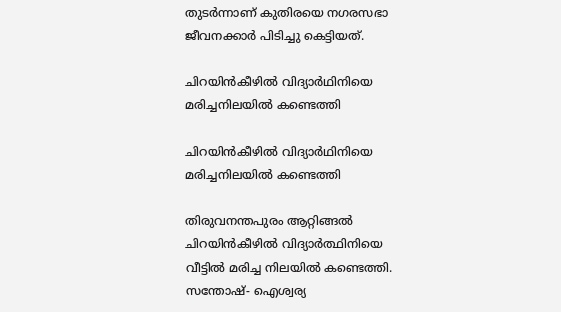തുടര്‍ന്നാണ് കുതിരയെ നഗരസഭാ ജീവനക്കാര്‍ പിടിച്ചു കെട്ടിയത്.

ചിറയിൻകീഴിൽ വിദ്യാര്‍ഥിനിയെ മരിച്ചനിലയില്‍ കണ്ടെത്തി

ചിറയിൻകീഴിൽ വിദ്യാര്‍ഥിനിയെ മരിച്ചനിലയില്‍ കണ്ടെത്തി

തിരുവനന്തപുരം ആറ്റിങ്ങല്‍ ചിറയിന്‍കീഴില്‍ വിദ്യാര്‍ത്ഥിനിയെ വീട്ടില്‍ മരിച്ച നിലയില്‍ കണ്ടെത്തി. സന്തോഷ്- ഐശ്വര്യ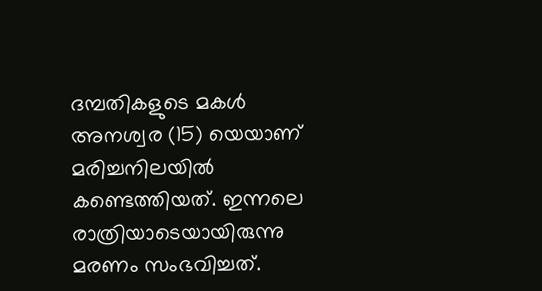ദമ്പതികളുടെ മകള്‍ അനശ്വര (15) യെയാണ് മരിച്ചനിലയില്‍ കണ്ടെത്തിയത്. ഇന്നലെ രാത്രിയാടെയായിരുന്നു മരണം സംഭവിച്ചത്.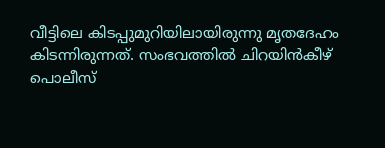വീട്ടിലെ കിടപ്പുമുറിയിലായിരുന്നു മൃതദേഹം കിടന്നിരുന്നത്. സംഭവത്തില്‍ ചിറയിന്‍കീഴ് പൊലീസ്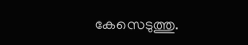കേസെടുത്തു.